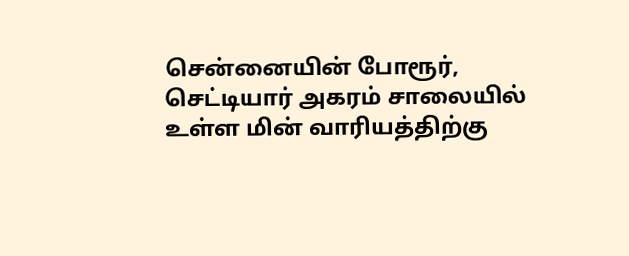சென்னையின் போரூர், செட்டியார் அகரம் சாலையில் உள்ள மின் வாரியத்திற்கு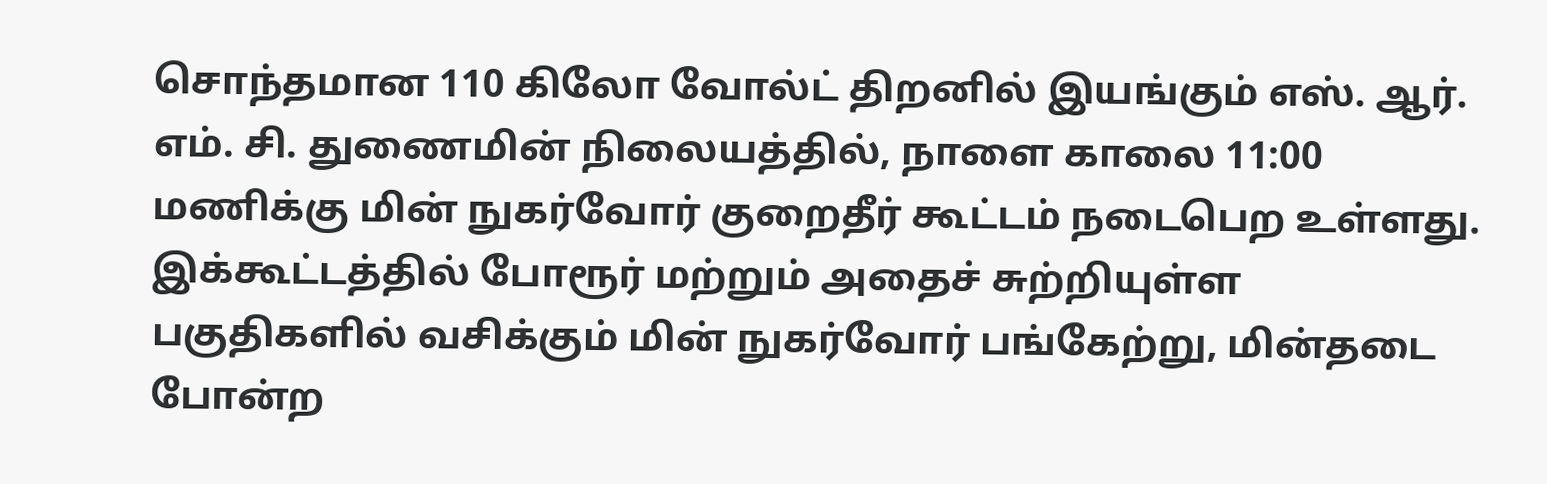சொந்தமான 110 கிலோ வோல்ட் திறனில் இயங்கும் எஸ். ஆர். எம். சி. துணைமின் நிலையத்தில், நாளை காலை 11:00 மணிக்கு மின் நுகர்வோர் குறைதீர் கூட்டம் நடைபெற உள்ளது. இக்கூட்டத்தில் போரூர் மற்றும் அதைச் சுற்றியுள்ள பகுதிகளில் வசிக்கும் மின் நுகர்வோர் பங்கேற்று, மின்தடை போன்ற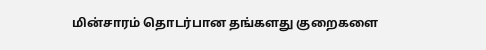மின்சாரம் தொடர்பான தங்களது குறைகளை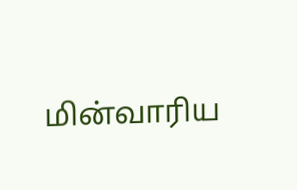மின்வாரிய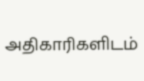அதிகாரிகளிடம்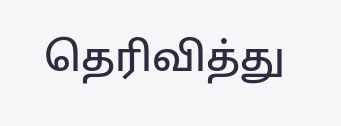தெரிவித்து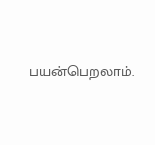பயன்பெறலாம்.